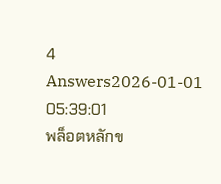4 Answers2026-01-01 05:39:01
พล็อตหลักข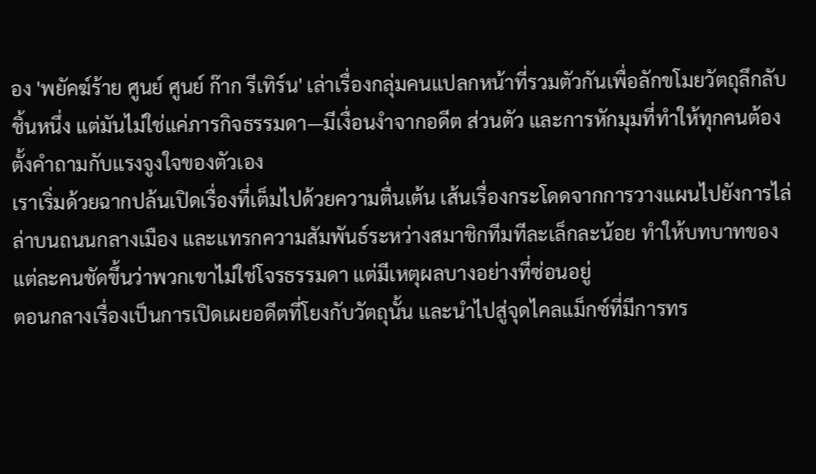อง 'พยัคฆ์ร้าย ศูนย์ ศูนย์ ก๊าก รีเทิร์น' เล่าเรื่องกลุ่มคนแปลกหน้าที่รวมตัวกันเพื่อลักขโมยวัตถุลึกลับชิ้นหนึ่ง แต่มันไม่ใช่แค่ภารกิจธรรมดา—มีเงื่อนงำจากอดีต ส่วนตัว และการหักมุมที่ทำให้ทุกคนต้องตั้งคำถามกับแรงจูงใจของตัวเอง
เราเริ่มด้วยฉากปล้นเปิดเรื่องที่เต็มไปด้วยความตื่นเต้น เส้นเรื่องกระโดดจากการวางแผนไปยังการไล่ล่าบนถนนกลางเมือง และแทรกความสัมพันธ์ระหว่างสมาชิกทีมทีละเล็กละน้อย ทำให้บทบาทของแต่ละคนชัดขึ้นว่าพวกเขาไม่ใช่โจรธรรมดา แต่มีเหตุผลบางอย่างที่ซ่อนอยู่
ตอนกลางเรื่องเป็นการเปิดเผยอดีตที่โยงกับวัตถุนั้น และนำไปสู่จุดไคลแม็กซ์ที่มีการทร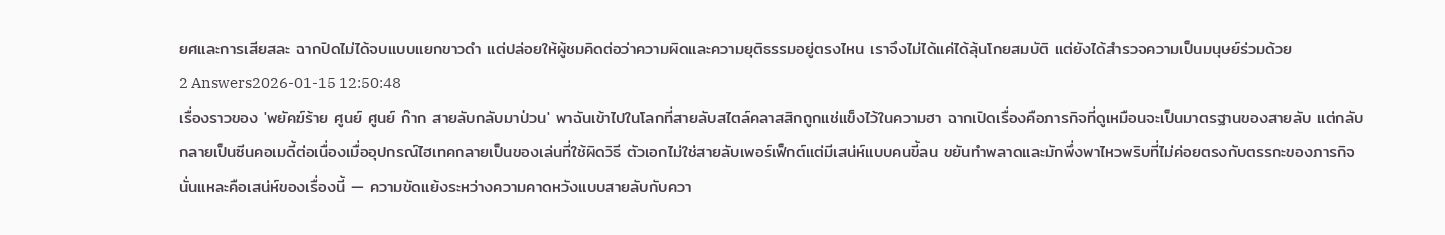ยศและการเสียสละ ฉากปิดไม่ได้จบแบบแยกขาวดำ แต่ปล่อยให้ผู้ชมคิดต่อว่าความผิดและความยุติธรรมอยู่ตรงไหน เราจึงไม่ได้แค่ได้ลุ้นโกยสมบัติ แต่ยังได้สำรวจความเป็นมนุษย์ร่วมด้วย
2 Answers2026-01-15 12:50:48
เรื่องราวของ 'พยัคฆ์ร้าย ศูนย์ ศูนย์ ก๊าก สายลับกลับมาป่วน' พาฉันเข้าไปในโลกที่สายลับสไตล์คลาสสิกถูกแช่แข็งไว้ในความฮา ฉากเปิดเรื่องคือภารกิจที่ดูเหมือนจะเป็นมาตรฐานของสายลับ แต่กลับกลายเป็นซีนคอเมดี้ต่อเนื่องเมื่ออุปกรณ์ไฮเทคกลายเป็นของเล่นที่ใช้ผิดวิธี ตัวเอกไม่ใช่สายลับเพอร์เฟ็กต์แต่มีเสน่ห์แบบคนขี้ลน ขยันทำพลาดและมักพึ่งพาไหวพริบที่ไม่ค่อยตรงกับตรรกะของภารกิจ นั่นแหละคือเสน่ห์ของเรื่องนี้ — ความขัดแย้งระหว่างความคาดหวังแบบสายลับกับควา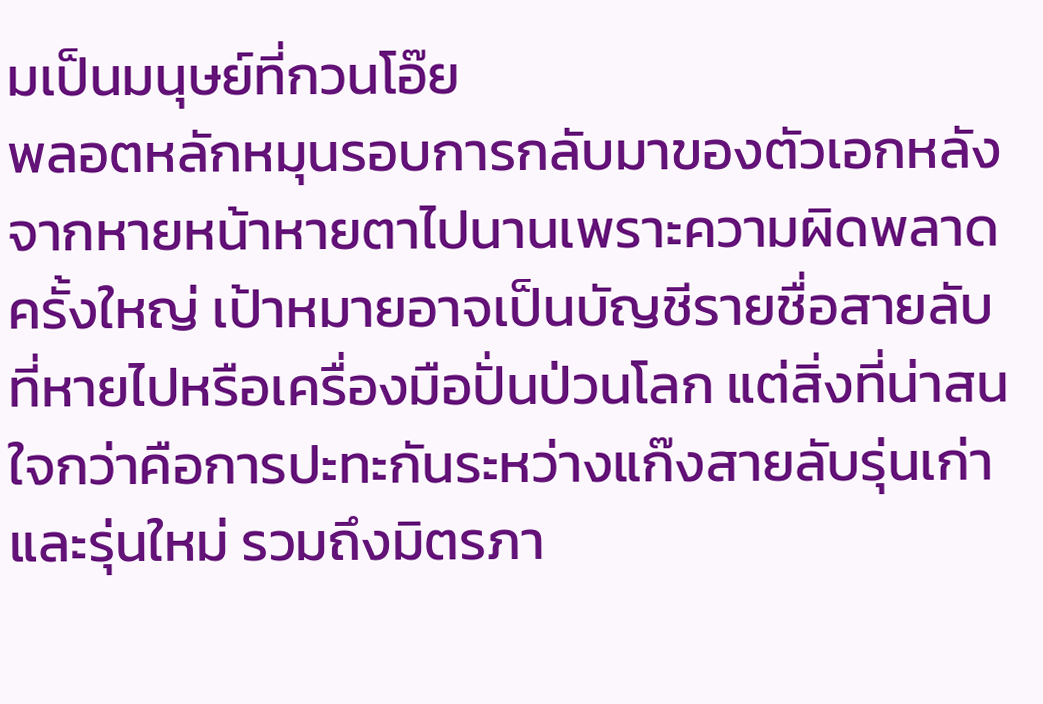มเป็นมนุษย์ที่กวนโอ๊ย
พลอตหลักหมุนรอบการกลับมาของตัวเอกหลังจากหายหน้าหายตาไปนานเพราะความผิดพลาดครั้งใหญ่ เป้าหมายอาจเป็นบัญชีรายชื่อสายลับที่หายไปหรือเครื่องมือปั่นป่วนโลก แต่สิ่งที่น่าสนใจกว่าคือการปะทะกันระหว่างแก๊งสายลับรุ่นเก่าและรุ่นใหม่ รวมถึงมิตรภา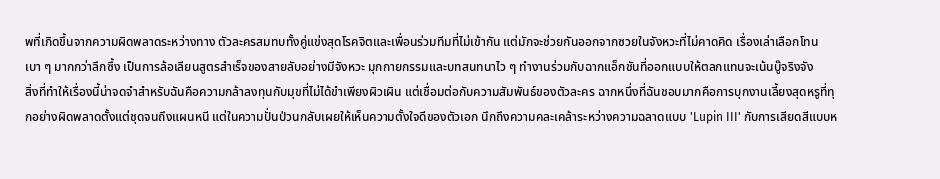พที่เกิดขึ้นจากความผิดพลาดระหว่างทาง ตัวละครสมทบทั้งคู่แข่งสุดโรคจิตและเพื่อนร่วมทีมที่ไม่เข้ากัน แต่มักจะช่วยกันออกจากซวยในจังหวะที่ไม่คาดคิด เรื่องเล่าเลือกโทนเบา ๆ มากกว่าลึกซึ้ง เป็นการล้อเลียนสูตรสำเร็จของสายลับอย่างมีจังหวะ มุกกายกรรมและบทสนทนาไว ๆ ทำงานร่วมกับฉากแอ็กชันที่ออกแบบให้ตลกแทนจะเน้นบู๊จริงจัง
สิ่งที่ทำให้เรื่องนี้น่าจดจำสำหรับฉันคือความกล้าลงทุนกับมุขที่ไม่ได้ขำเพียงผิวเผิน แต่เชื่อมต่อกับความสัมพันธ์ของตัวละคร ฉากหนึ่งที่ฉันชอบมากคือการบุกงานเลี้ยงสุดหรูที่ทุกอย่างผิดพลาดตั้งแต่ชุดจนถึงแผนหนี แต่ในความปั่นป่วนกลับเผยให้เห็นความตั้งใจดีของตัวเอก นึกถึงความคละเคล้าระหว่างความฉลาดแบบ 'Lupin III' กับการเสียดสีแบบห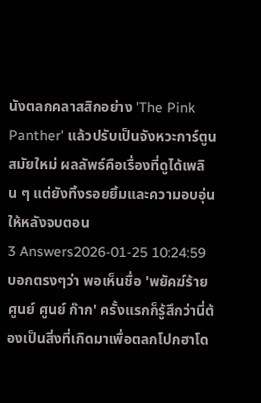นังตลกคลาสสิกอย่าง 'The Pink Panther' แล้วปรับเป็นจังหวะการ์ตูนสมัยใหม่ ผลลัพธ์คือเรื่องที่ดูได้เพลิน ๆ แต่ยังทิ้งรอยยิ้มและความอบอุ่นให้หลังจบตอน
3 Answers2026-01-25 10:24:59
บอกตรงๆว่า พอเห็นชื่อ 'พยัคฆ์ร้าย ศูนย์ ศูนย์ ก๊าก' ครั้งแรกก็รู้สึกว่านี่ต้องเป็นสิ่งที่เกิดมาเพื่อตลกโปกฮาโด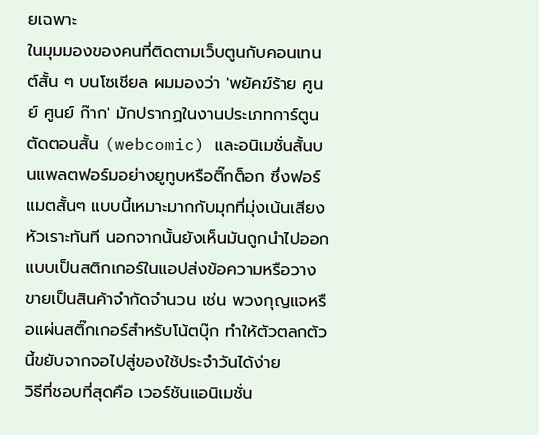ยเฉพาะ
ในมุมมองของคนที่ติดตามเว็บตูนกับคอนเทนต์สั้น ๆ บนโซเชียล ผมมองว่า 'พยัคฆ์ร้าย ศูนย์ ศูนย์ ก๊าก' มักปรากฏในงานประเภทการ์ตูนตัดตอนสั้น (webcomic) และอนิเมชั่นสั้นบนแพลตฟอร์มอย่างยูทูบหรือติ๊กต็อก ซึ่งฟอร์แมตสั้นๆ แบบนี้เหมาะมากกับมุกที่มุ่งเน้นเสียงหัวเราะทันที นอกจากนั้นยังเห็นมันถูกนำไปออกแบบเป็นสติกเกอร์ในแอปส่งข้อความหรือวางขายเป็นสินค้าจำกัดจำนวน เช่น พวงกุญแจหรือแผ่นสติ๊กเกอร์สำหรับโน้ตบุ๊ก ทำให้ตัวตลกตัวนี้ขยับจากจอไปสู่ของใช้ประจำวันได้ง่าย
วิธีที่ชอบที่สุดคือ เวอร์ชันแอนิเมชั่น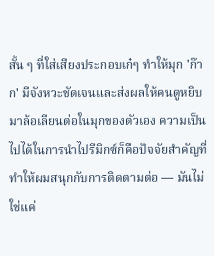สั้น ๆ ที่ใส่เสียงประกอบเก๋ๆ ทำให้มุก 'ก๊าก' มีจังหวะชัดเจนและส่งผลให้คนดูหยิบมาล้อเลียนต่อในมุกของตัวเอง ความเป็นไปได้ในการนำไปรีมิกซ์ก็คือปัจจัยสำคัญที่ทำให้ผมสนุกกับการติดตามต่อ — มันไม่ใช่แค่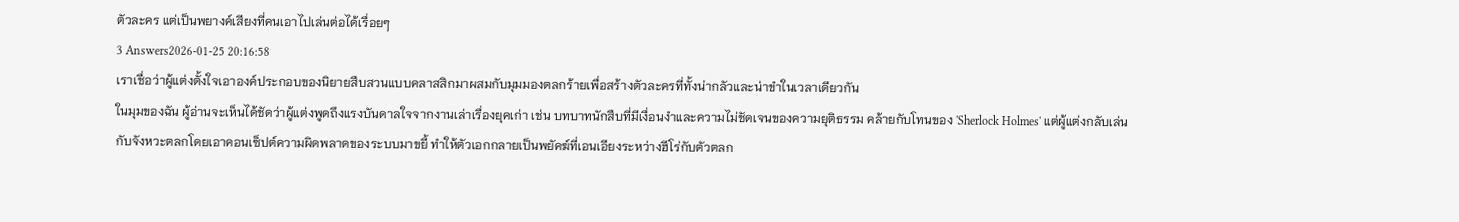ตัวละคร แต่เป็นพยางค์เสียงที่คนเอาไปเล่นต่อได้เรื่อยๆ
3 Answers2026-01-25 20:16:58
เราเชื่อว่าผู้แต่งตั้งใจเอาองค์ประกอบของนิยายสืบสวนแบบคลาสสิกมาผสมกับมุมมองตลกร้ายเพื่อสร้างตัวละครที่ทั้งน่ากลัวและน่าขำในเวลาเดียวกัน
ในมุมของฉัน ผู้อ่านจะเห็นได้ชัดว่าผู้แต่งพูดถึงแรงบันดาลใจจากงานเล่าเรื่องยุคเก่า เช่น บทบาทนักสืบที่มีเงื่อนงำและความไม่ชัดเจนของความยุติธรรม คล้ายกับโทนของ 'Sherlock Holmes' แต่ผู้แต่งกลับเล่นกับจังหวะตลกโดยเอาคอนเซ็ปต์ความผิดพลาดของระบบมาขยี้ ทำให้ตัวเอกกลายเป็นพยัคฆ์ที่เอนเอียงระหว่างฮีโร่กับตัวตลก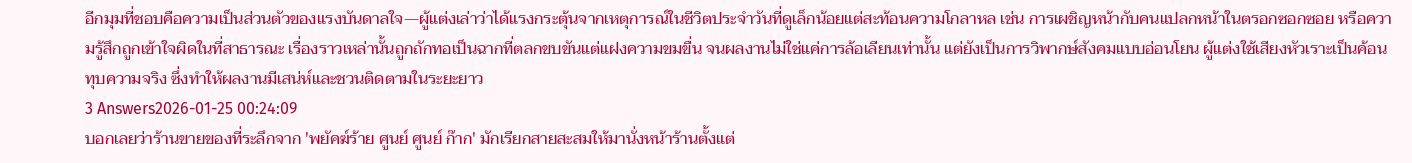อีกมุมที่ชอบคือความเป็นส่วนตัวของแรงบันดาลใจ—ผู้แต่งเล่าว่าได้แรงกระตุ้นจากเหตุการณ์ในชีวิตประจำวันที่ดูเล็กน้อยแต่สะท้อนความโกลาหล เช่น การเผชิญหน้ากับคนแปลกหน้าในตรอกซอกซอย หรือความรู้สึกถูกเข้าใจผิดในที่สาธารณะ เรื่องราวเหล่านั้นถูกถักทอเป็นฉากที่ตลกขบขันแต่แฝงความขมขื่น จนผลงานไม่ใช่แค่การล้อเลียนเท่านั้น แต่ยังเป็นการวิพากษ์สังคมแบบอ่อนโยน ผู้แต่งใช้เสียงหัวเราะเป็นค้อนทุบความจริง ซึ่งทำให้ผลงานมีเสน่ห์และชวนติดตามในระยะยาว
3 Answers2026-01-25 00:24:09
บอกเลยว่าร้านขายของที่ระลึกจาก 'พยัคฆ์ร้าย ศูนย์ ศูนย์ ก๊าก' มักเรียกสายสะสมให้มานั่งหน้าร้านตั้งแต่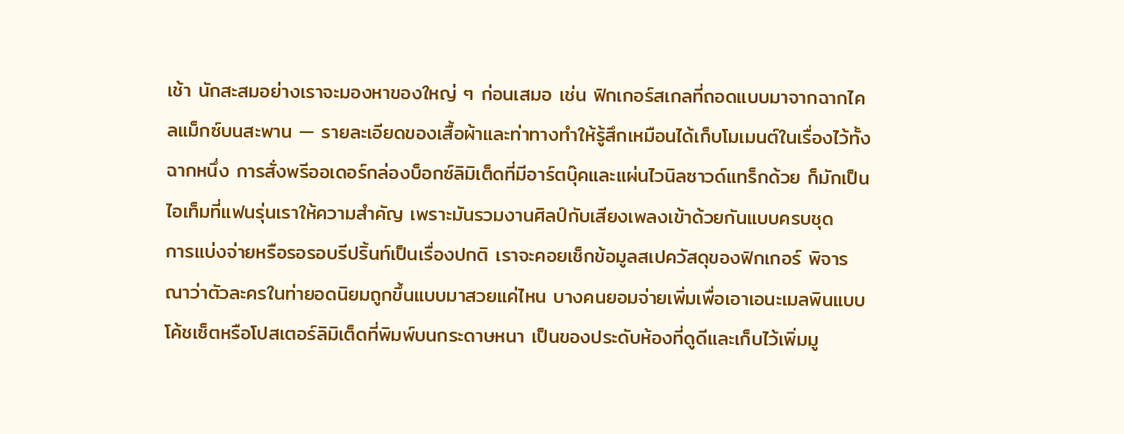เช้า นักสะสมอย่างเราจะมองหาของใหญ่ ๆ ก่อนเสมอ เช่น ฟิกเกอร์สเกลที่ถอดแบบมาจากฉากไคลแม็กซ์บนสะพาน — รายละเอียดของเสื้อผ้าและท่าทางทำให้รู้สึกเหมือนได้เก็บโมเมนต์ในเรื่องไว้ทั้งฉากหนึ่ง การสั่งพรีออเดอร์กล่องบ็อกซ์ลิมิเต็ดที่มีอาร์ตบุ๊คและแผ่นไวนิลซาวด์แทร็กด้วย ก็มักเป็นไอเท็มที่แฟนรุ่นเราให้ความสำคัญ เพราะมันรวมงานศิลป์กับเสียงเพลงเข้าด้วยกันแบบครบชุด
การแบ่งจ่ายหรือรอรอบรีปริ้นท์เป็นเรื่องปกติ เราจะคอยเช็กข้อมูลสเปควัสดุของฟิกเกอร์ พิจารณาว่าตัวละครในท่ายอดนิยมถูกขึ้นแบบมาสวยแค่ไหน บางคนยอมจ่ายเพิ่มเพื่อเอาเอนะเมลพินแบบโค้ชเซ็ตหรือโปสเตอร์ลิมิเต็ดที่พิมพ์บนกระดาษหนา เป็นของประดับห้องที่ดูดีและเก็บไว้เพิ่มมู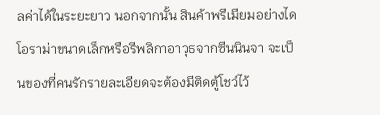ลค่าได้ในระยะยาว นอกจากนั้น สินค้าพรีเมียมอย่างไดโอราม่าขนาดเล็กหรือรีพลิกาอาวุธจากซีนนินจา จะเป็นของที่คนรักรายละเอียดจะต้องมีติดตู้โชว์ไว้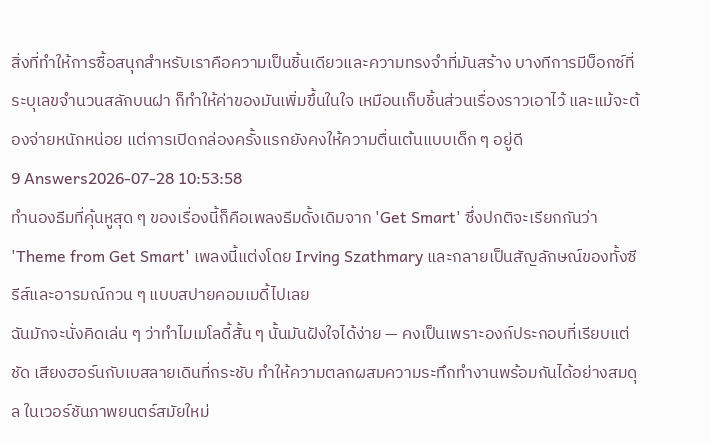สิ่งที่ทำให้การซื้อสนุกสำหรับเราคือความเป็นชิ้นเดียวและความทรงจำที่มันสร้าง บางทีการมีบ็อกซ์ที่ระบุเลขจำนวนสลักบนฝา ก็ทำให้ค่าของมันเพิ่มขึ้นในใจ เหมือนเก็บชิ้นส่วนเรื่องราวเอาไว้ และแม้จะต้องจ่ายหนักหน่อย แต่การเปิดกล่องครั้งแรกยังคงให้ความตื่นเต้นแบบเด็ก ๆ อยู่ดี
9 Answers2026-07-28 10:53:58
ทำนองธีมที่คุ้นหูสุด ๆ ของเรื่องนี้ก็คือเพลงธีมดั้งเดิมจาก 'Get Smart' ซึ่งปกติจะเรียกกันว่า 'Theme from Get Smart' เพลงนี้แต่งโดย Irving Szathmary และกลายเป็นสัญลักษณ์ของทั้งซีรีส์และอารมณ์กวน ๆ แบบสปายคอมเมดี้ไปเลย
ฉันมักจะนั่งคิดเล่น ๆ ว่าทำไมเมโลดี้สั้น ๆ นั้นมันฝังใจได้ง่าย — คงเป็นเพราะองก์ประกอบที่เรียบแต่ชัด เสียงฮอร์นกับเบสลายเดินที่กระชับ ทำให้ความตลกผสมความระทึกทำงานพร้อมกันได้อย่างสมดุล ในเวอร์ชันภาพยนตร์สมัยใหม่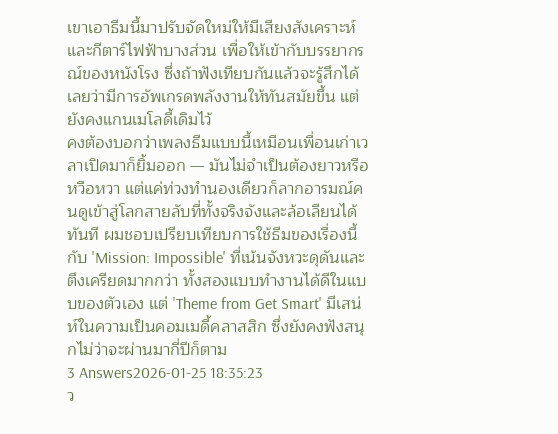เขาเอาธีมนี้มาปรับจัดใหม่ให้มีเสียงสังเคราะห์และกีตาร์ไฟฟ้าบางส่วน เพื่อให้เข้ากับบรรยากรณ์ของหนังโรง ซึ่งถ้าฟังเทียบกันแล้วจะรู้สึกได้เลยว่ามีการอัพเกรดพลังงานให้ทันสมัยขึ้น แต่ยังคงแกนเมโลดี้เดิมไว้
คงต้องบอกว่าเพลงธีมแบบนี้เหมือนเพื่อนเก่าเวลาเปิดมาก็ยิ้มออก — มันไม่จำเป็นต้องยาวหรือหวือหวา แต่แค่ท่วงทำนองเดียวก็ลากอารมณ์คนดูเข้าสู่โลกสายลับที่ทั้งจริงจังและล้อเลียนได้ทันที ผมชอบเปรียบเทียบการใช้ธีมของเรื่องนี้กับ 'Mission: Impossible' ที่เน้นจังหวะดุดันและตึงเครียดมากกว่า ทั้งสองแบบทำงานได้ดีในแบบของตัวเอง แต่ 'Theme from Get Smart' มีเสน่ห์ในความเป็นคอมเมดี้คลาสสิก ซึ่งยังคงฟังสนุกไม่ว่าจะผ่านมากี่ปีก็ตาม
3 Answers2026-01-25 18:35:23
ว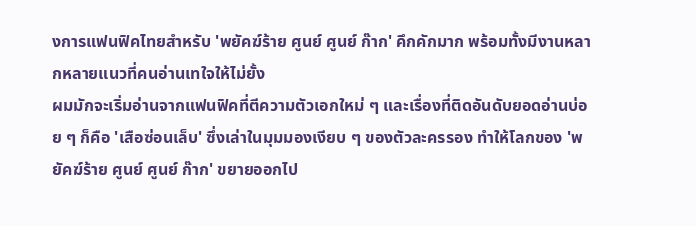งการแฟนฟิคไทยสำหรับ 'พยัคฆ์ร้าย ศูนย์ ศูนย์ ก๊าก' คึกคักมาก พร้อมทั้งมีงานหลากหลายแนวที่คนอ่านเทใจให้ไม่ยั้ง
ผมมักจะเริ่มอ่านจากแฟนฟิคที่ตีความตัวเอกใหม่ ๆ และเรื่องที่ติดอันดับยอดอ่านบ่อย ๆ ก็คือ 'เสือซ่อนเล็บ' ซึ่งเล่าในมุมมองเงียบ ๆ ของตัวละครรอง ทำให้โลกของ 'พยัคฆ์ร้าย ศูนย์ ศูนย์ ก๊าก' ขยายออกไป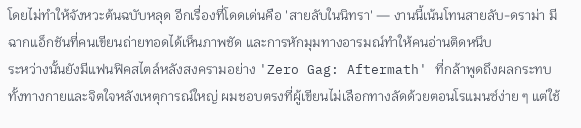โดยไม่ทำให้จังหวะต้นฉบับหลุด อีกเรื่องที่โดดเด่นคือ 'สายลับในนิทรา' — งานนี้เน้นโทนสายลับ-ดราม่า มีฉากแอ็กชันที่คนเขียนถ่ายทอดได้เห็นภาพชัด และการหักมุมทางอารมณ์ทำให้คนอ่านติดหนึบ
ระหว่างนั้นยังมีแฟนฟิคสไตล์หลังสงครามอย่าง 'Zero Gag: Aftermath' ที่กล้าพูดถึงผลกระทบทั้งทางกายและจิตใจหลังเหตุการณ์ใหญ่ ผมชอบตรงที่ผู้เขียนไม่เลือกทางลัดด้วยตอนโรแมนซ์ง่าย ๆ แต่ใช้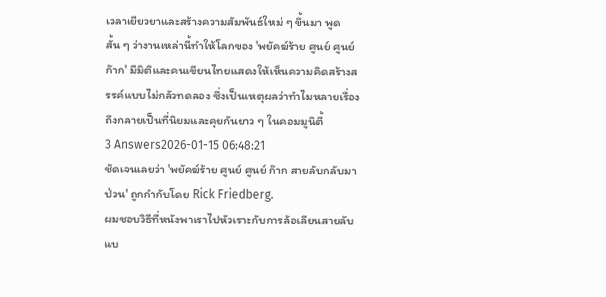เวลาเยียวยาและสร้างความสัมพันธ์ใหม่ ๆ ขึ้นมา พูดสั้น ๆ ว่างานเหล่านี้ทำให้โลกของ 'พยัคฆ์ร้าย ศูนย์ ศูนย์ ก๊าก' มีมิติและคนเขียนไทยแสดงให้เห็นความคิดสร้างสรรค์แบบไม่กลัวทดลอง ซึ่งเป็นเหตุผลว่าทำไมหลายเรื่องถึงกลายเป็นที่นิยมและคุยกันยาว ๆ ในคอมมูนิตี้
3 Answers2026-01-15 06:48:21
ชัดเจนเลยว่า 'พยัคฆ์ร้าย ศูนย์ ศูนย์ ก๊าก สายลับกลับมาป่วน' ถูกกำกับโดย Rick Friedberg.
ผมชอบวิธีที่หนังพาเราไปหัวเราะกับการล้อเลียนสายลับแบ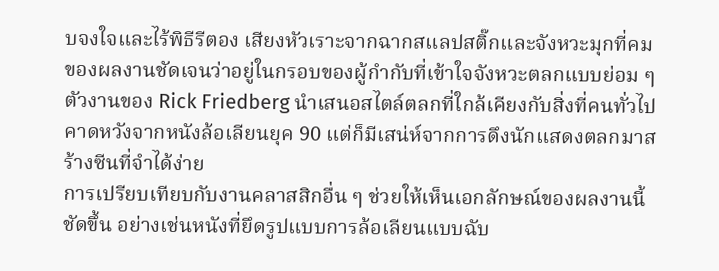บจงใจและไร้พิธีรีตอง เสียงหัวเราะจากฉากสแลปสติ๊กและจังหวะมุกที่คมของผลงานชัดเจนว่าอยู่ในกรอบของผู้กำกับที่เข้าใจจังหวะตลกแบบย่อม ๆ ตัวงานของ Rick Friedberg นำเสนอสไตล์ตลกที่ใกล้เคียงกับสิ่งที่คนทั่วไปคาดหวังจากหนังล้อเลียนยุค 90 แต่ก็มีเสน่ห์จากการดึงนักแสดงตลกมาสร้างซีนที่จำได้ง่าย
การเปรียบเทียบกับงานคลาสสิกอื่น ๆ ช่วยให้เห็นเอกลักษณ์ของผลงานนี้ชัดขึ้น อย่างเช่นหนังที่ยึดรูปแบบการล้อเลียนแบบฉับ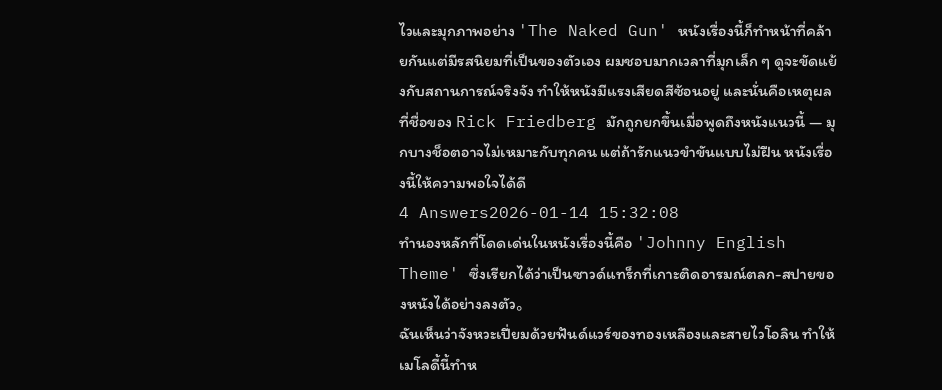ไวและมุกภาพอย่าง 'The Naked Gun' หนังเรื่องนี้ก็ทำหน้าที่คล้ายกันแต่มีรสนิยมที่เป็นของตัวเอง ผมชอบมากเวลาที่มุกเล็ก ๆ ดูจะขัดแย้งกับสถานการณ์จริงจัง ทำให้หนังมีแรงเสียดสีซ้อนอยู่ และนั่นคือเหตุผลที่ชื่อของ Rick Friedberg มักถูกยกขึ้นเมื่อพูดถึงหนังแนวนี้ — มุกบางช็อตอาจไม่เหมาะกับทุกคน แต่ถ้ารักแนวขำขันแบบไม่ฝืน หนังเรื่องนี้ให้ความพอใจได้ดี
4 Answers2026-01-14 15:32:08
ทำนองหลักที่โดดเด่นในหนังเรื่องนี้คือ 'Johnny English Theme' ซึ่งเรียกได้ว่าเป็นซาวด์แทร็กที่เกาะติดอารมณ์ตลก-สปายของหนังได้อย่างลงตัว。
ฉันเห็นว่าจังหวะเปี่ยมด้วยฟันด์แวร์ของทองเหลืองและสายไวโอลิน ทำให้เมโลดี้นี้ทำห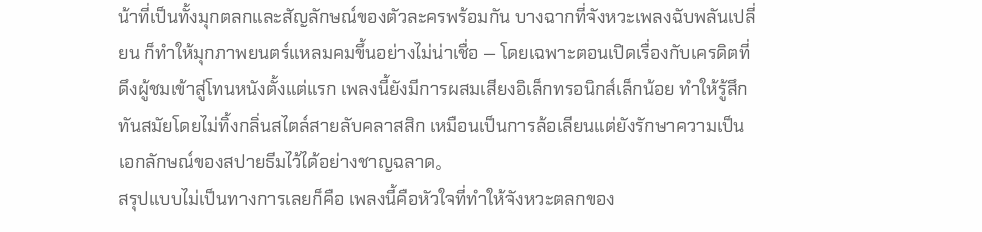น้าที่เป็นทั้งมุกตลกและสัญลักษณ์ของตัวละครพร้อมกัน บางฉากที่จังหวะเพลงฉับพลันเปลี่ยน ก็ทำให้มุกภาพยนตร์แหลมคมขึ้นอย่างไม่น่าเชื่อ — โดยเฉพาะตอนเปิดเรื่องกับเครดิตที่ดึงผู้ชมเข้าสู่โทนหนังตั้งแต่แรก เพลงนี้ยังมีการผสมเสียงอิเล็กทรอนิกส์เล็กน้อย ทำให้รู้สึกทันสมัยโดยไม่ทิ้งกลิ่นสไตล์สายลับคลาสสิก เหมือนเป็นการล้อเลียนแต่ยังรักษาความเป็นเอกลักษณ์ของสปายธีมไว้ได้อย่างชาญฉลาด。
สรุปแบบไม่เป็นทางการเลยก็คือ เพลงนี้คือหัวใจที่ทำให้จังหวะตลกของ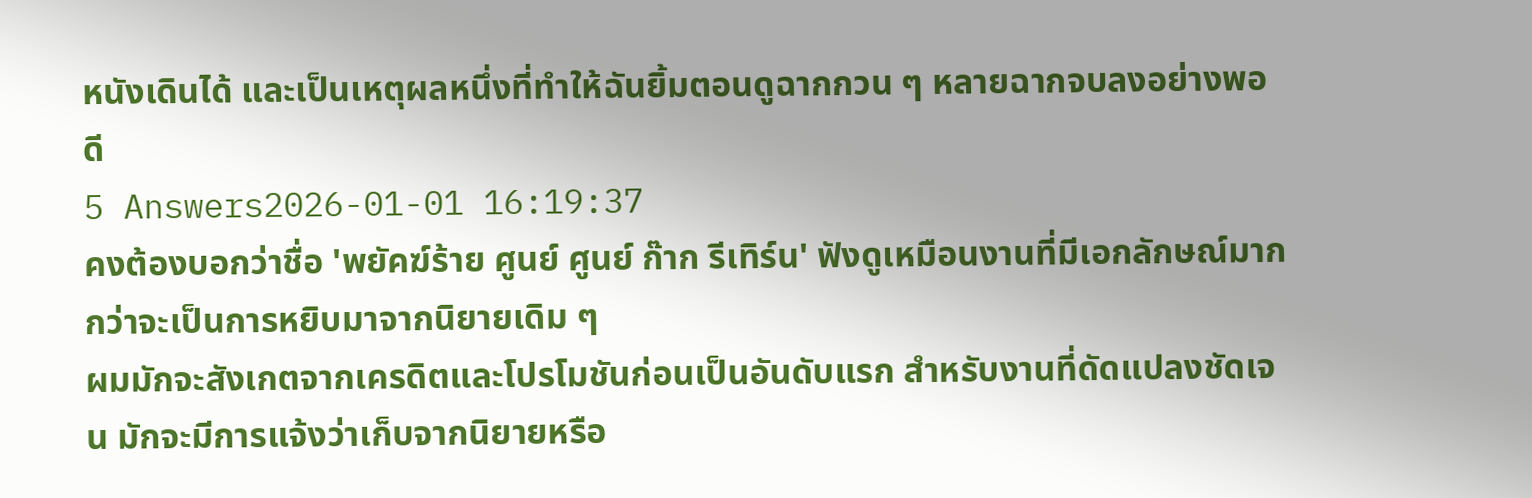หนังเดินได้ และเป็นเหตุผลหนึ่งที่ทำให้ฉันยิ้มตอนดูฉากกวน ๆ หลายฉากจบลงอย่างพอดี
5 Answers2026-01-01 16:19:37
คงต้องบอกว่าชื่อ 'พยัคฆ์ร้าย ศูนย์ ศูนย์ ก๊าก รีเทิร์น' ฟังดูเหมือนงานที่มีเอกลักษณ์มากกว่าจะเป็นการหยิบมาจากนิยายเดิม ๆ
ผมมักจะสังเกตจากเครดิตและโปรโมชันก่อนเป็นอันดับแรก สำหรับงานที่ดัดแปลงชัดเจน มักจะมีการแจ้งว่าเก็บจากนิยายหรือ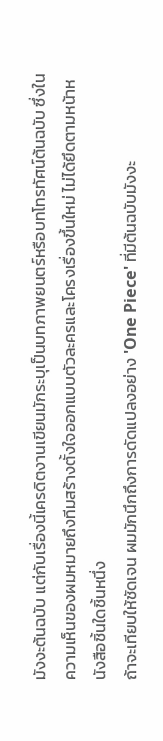มังงะต้นฉบับ แต่กับเรื่องนี้เครดิตงานเขียนมักระบุเป็นบทภาพยนตร์หรือบทโทรทัศน์ต้นฉบับ ซึ่งในความเห็นของผมหมายถึงทีมสร้างตั้งใจออกแบบตัวละครและโครงเรื่องขึ้นใหม่ ไม่ได้ยึดตามหน้าหนังสือชิ้นใดชิ้นหนึ่ง
ถ้าจะเทียบให้ชัดเจน ผมมักนึกถึงการดัดแปลงอย่าง 'One Piece' ที่มีต้นฉบับมังงะ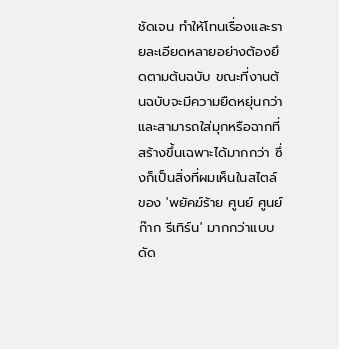ชัดเจน ทำให้โทนเรื่องและรายละเอียดหลายอย่างต้องยึดตามต้นฉบับ ขณะที่งานต้นฉบับจะมีความยืดหยุ่นกว่าและสามารถใส่มุกหรือฉากที่สร้างขึ้นเฉพาะได้มากกว่า ซึ่งก็เป็นสิ่งที่ผมเห็นในสไตล์ของ 'พยัคฆ์ร้าย ศูนย์ ศูนย์ ก๊าก รีเทิร์น' มากกว่าแบบดัด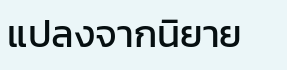แปลงจากนิยาย